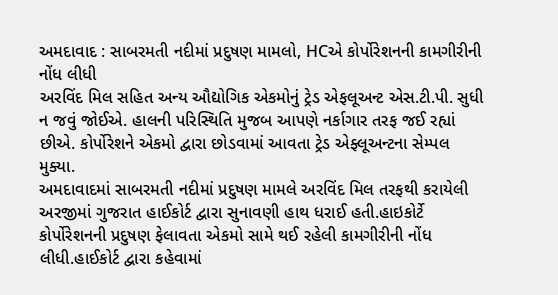અમદાવાદ : સાબરમતી નદીમાં પ્રદુષણ મામલો, HCએ કોર્પોરેશનની કામગીરીની નોંધ લીધી
અરવિંદ મિલ સહિત અન્ય ઔદ્યોગિક એકમોનું ટ્રેડ એફલૂઅન્ટ એસ.ટી.પી. સુધી ન જવું જોઈએ. હાલની પરિસ્થિતિ મુજબ આપણે નર્કાગાર તરફ જઈ રહ્યાં છીએ. કોર્પોરેશને એકમો દ્વારા છોડવામાં આવતા ટ્રેડ એફ્લૂઅન્ટના સેમ્પલ મુક્યા.
અમદાવાદમાં સાબરમતી નદીમાં પ્રદુષણ મામલે અરવિંદ મિલ તરફથી કરાયેલી અરજીમાં ગુજરાત હાઈકોર્ટ દ્વારા સુનાવણી હાથ ધરાઈ હતી.હાઇકોર્ટે કોર્પોરેશનની પ્રદુષણ ફેલાવતા એકમો સામે થઈ રહેલી કામગીરીની નોંધ લીધી.હાઈકોર્ટ દ્વારા કહેવામાં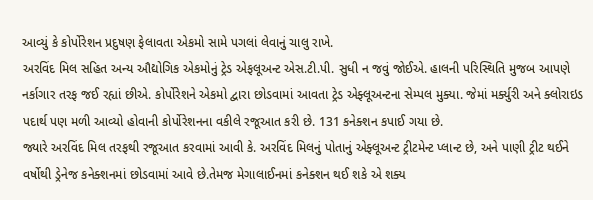આવ્યું કે કોર્પોરેશન પ્રદુષણ ફેલાવતા એકમો સામે પગલાં લેવાનું ચાલુ રાખે.
અરવિંદ મિલ સહિત અન્ય ઔદ્યોગિક એકમોનું ટ્રેડ એફલૂઅન્ટ એસ.ટી.પી. સુધી ન જવું જોઈએ. હાલની પરિસ્થિતિ મુજબ આપણે નર્કાગાર તરફ જઈ રહ્યાં છીએ. કોર્પોરેશને એકમો દ્વારા છોડવામાં આવતા ટ્રેડ એફ્લૂઅન્ટના સેમ્પલ મુક્યા. જેમાં મર્ક્યુરી અને ક્લોરાઇડ પદાર્થ પણ મળી આવ્યો હોવાની કોર્પોરેશનના વકીલે રજૂઆત કરી છે. 131 કનેક્શન કપાઈ ગયા છે.
જ્યારે અરવિંદ મિલ તરફથી રજૂઆત કરવામાં આવી કે. અરવિંદ મિલનું પોતાનું એફ્લૂઅન્ટ ટ્રીટમેન્ટ પ્લાન્ટ છે, અને પાણી ટ્રીટ થઈને વર્ષોથી ડ્રેનેજ કનેક્શનમાં છોડવામાં આવે છે.તેમજ મેગાલાઈનમાં કનેક્શન થઈ શકે એ શક્ય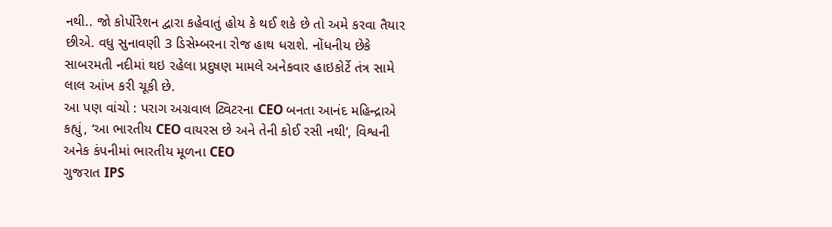નથી.. જો કોર્પોરેશન દ્વારા કહેવાતું હોય કે થઈ શકે છે તો અમે કરવા તૈયાર છીએ. વધુ સુનાવણી 3 ડિસેમ્બરના રોજ હાથ ધરાશે. નોંધનીય છેકે સાબરમતી નદીમાં થઇ રહેલા પ્રદુષણ મામલે અનેકવાર હાઇકોર્ટે તંત્ર સામે લાલ આંખ કરી ચૂકી છે.
આ પણ વાંચો : પરાગ અગ્રવાલ ટ્વિટરના CEO બનતા આનંદ મહિન્દ્રાએ કહ્યું, ‘આ ભારતીય CEO વાયરસ છે અને તેની કોઈ રસી નથી’, વિશ્વની અનેક કંપનીમાં ભારતીય મૂળના CEO
ગુજરાત IPS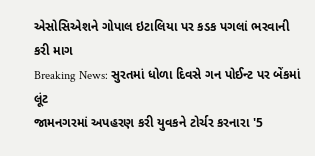એસોસિએશને ગોપાલ ઇટાલિયા પર કડક પગલાં ભરવાની કરી માગ
Breaking News: સુરતમાં ધોળા દિવસે ગન પોઈન્ટ પર બેંકમાં લૂંટ
જામનગરમાં અપહરણ કરી યુવકને ટોર્ચર કરનારા '5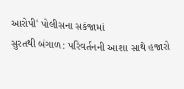આરોપી' પોલીસના સકંજામાં
સુરતથી બંગાળ: પરિવર્તનની આશા સાથે હજારો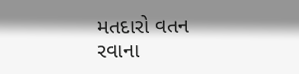મતદારો વતન રવાના